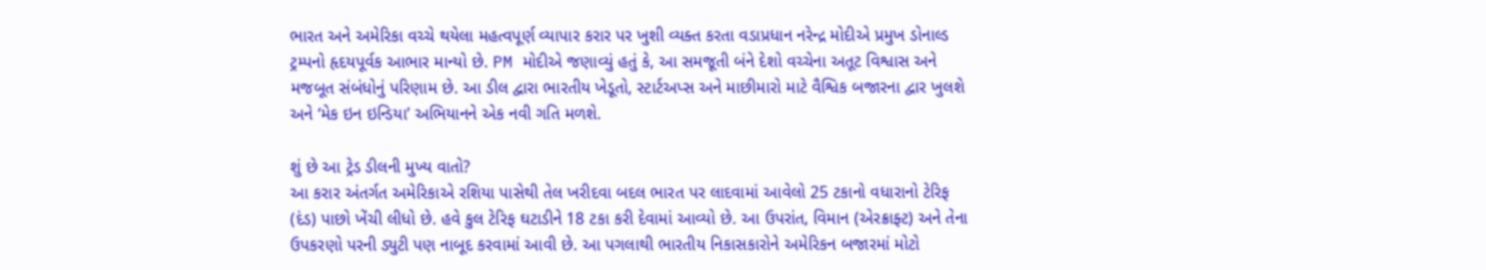ભારત અને અમેરિકા વચ્ચે થયેલા મહત્વપૂર્ણ વ્યાપાર કરાર પર ખુશી વ્યક્ત કરતા વડાપ્રધાન નરેન્દ્ર મોદીએ પ્રમુખ ડોનાલ્ડ ટ્રમ્પનો હૃદયપૂર્વક આભાર માન્યો છે. PM મોદીએ જણાવ્યું હતું કે, આ સમજૂતી બંને દેશો વચ્ચેના અતૂટ વિશ્વાસ અને મજબૂત સંબંધોનું પરિણામ છે. આ ડીલ દ્વારા ભારતીય ખેડૂતો, સ્ટાર્ટઅપ્સ અને માછીમારો માટે વૈશ્વિક બજારના દ્વાર ખુલશે અને ‘મેક ઇન ઇન્ડિયા’ અભિયાનને એક નવી ગતિ મળશે.

શું છે આ ટ્રેડ ડીલની મુખ્ય વાતો?
આ કરાર અંતર્ગત અમેરિકાએ રશિયા પાસેથી તેલ ખરીદવા બદલ ભારત પર લાદવામાં આવેલો 25 ટકાનો વધારાનો ટેરિફ (દંડ) પાછો ખેંચી લીધો છે. હવે કુલ ટેરિફ ઘટાડીને 18 ટકા કરી દેવામાં આવ્યો છે. આ ઉપરાંત, વિમાન (એરક્રાફ્ટ) અને તેના ઉપકરણો પરની ડ્યુટી પણ નાબૂદ કરવામાં આવી છે. આ પગલાથી ભારતીય નિકાસકારોને અમેરિકન બજારમાં મોટો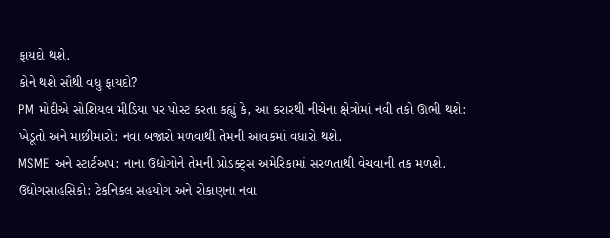ફાયદો થશે.
કોને થશે સૌથી વધુ ફાયદો?
PM મોદીએ સોશિયલ મીડિયા પર પોસ્ટ કરતા કહ્યું કે, આ કરારથી નીચેના ક્ષેત્રોમાં નવી તકો ઊભી થશે:
ખેડૂતો અને માછીમારો: નવા બજારો મળવાથી તેમની આવકમાં વધારો થશે.
MSME અને સ્ટાર્ટઅપ: નાના ઉદ્યોગોને તેમની પ્રોડક્ટ્સ અમેરિકામાં સરળતાથી વેચવાની તક મળશે.
ઉદ્યોગસાહસિકો: ટેકનિકલ સહયોગ અને રોકાણના નવા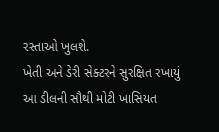રસ્તાઓ ખુલશે.
ખેતી અને ડેરી સેક્ટરને સુરક્ષિત રખાયું
આ ડીલની સૌથી મોટી ખાસિયત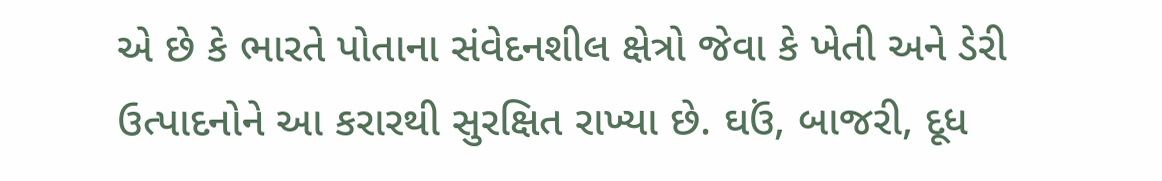એ છે કે ભારતે પોતાના સંવેદનશીલ ક્ષેત્રો જેવા કે ખેતી અને ડેરી ઉત્પાદનોને આ કરારથી સુરક્ષિત રાખ્યા છે. ઘઉં, બાજરી, દૂધ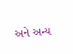અને અન્ય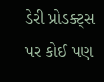ડેરી પ્રોડક્ટ્સ પર કોઈ પણ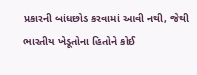પ્રકારની બાંધછોડ કરવામાં આવી નથી, જેથી ભારતીય ખેડૂતોના હિતોને કોઈ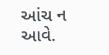આંચ ન આવે.